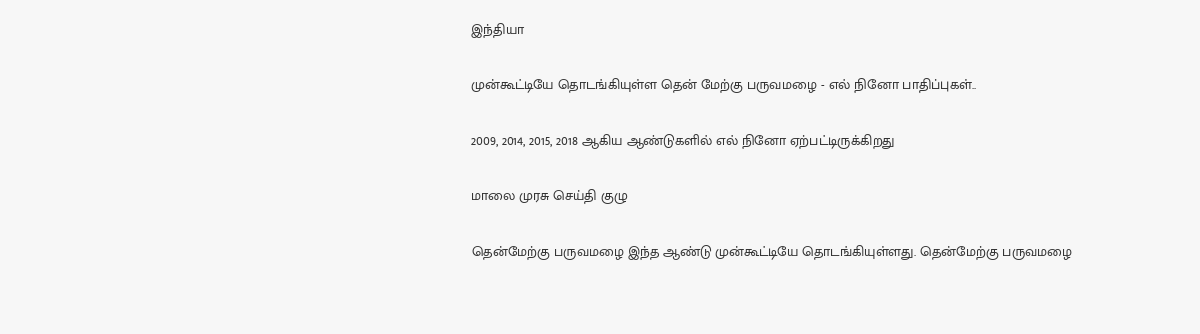இந்தியா

முன்கூட்டியே தொடங்கியுள்ள தென் மேற்கு பருவமழை - எல் நினோ பாதிப்புகள்..

2009, 2014, 2015, 2018 ஆகிய ஆண்டுகளில் எல் நினோ ஏற்பட்டிருக்கிறது

மாலை முரசு செய்தி குழு

தென்மேற்கு பருவமழை இந்த ஆண்டு முன்கூட்டியே தொடங்கியுள்ளது. தென்மேற்கு பருவமழை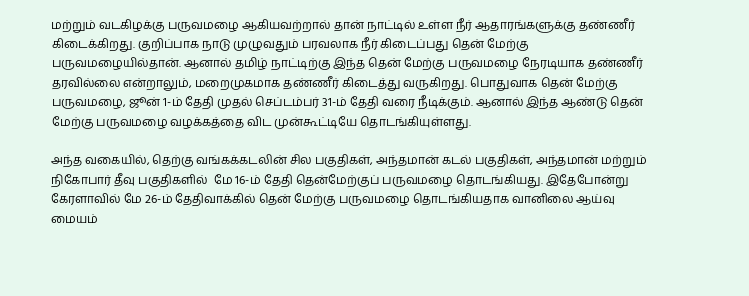மற்றும் வடகிழக்கு பருவமழை ஆகியவற்றால் தான் நாட்டில் உள்ள நீர் ஆதாரங்களுக்கு தண்ணீர் கிடைக்கிறது. குறிப்பாக நாடு முழுவதும் பரவலாக நீர் கிடைப்பது தென் மேற்கு பருவமழையில்தான். ஆனால் தமிழ் நாட்டிற்கு இந்த தென் மேற்கு பருவமழை நேரடியாக தண்ணீர் தரவில்லை என்றாலும், மறைமுகமாக தண்ணீர் கிடைத்து வருகிறது. பொதுவாக தென் மேற்கு பருவமழை, ஜூன் 1-ம் தேதி முதல் செப்டம்பர் 31-ம் தேதி வரை நீடிக்கும். ஆனால் இந்த ஆண்டு தென் மேற்கு பருவமழை வழக்கத்தை விட முன்கூட்டியே தொடங்கியுள்ளது.

அந்த வகையில், தெற்கு வங்கக்கடலின் சில பகுதிகள், அந்தமான் கடல் பகுதிகள், அந்தமான் மற்றும் நிகோபார் தீவு பகுதிகளில்  மே 16-ம் தேதி தென்மேற்குப் பருவமழை தொடங்கியது. இதேபோன்று கேரளாவில் மே 26-ம் தேதிவாக்கில் தென் மேற்கு பருவமழை தொடங்கியதாக வானிலை ஆய்வு மையம்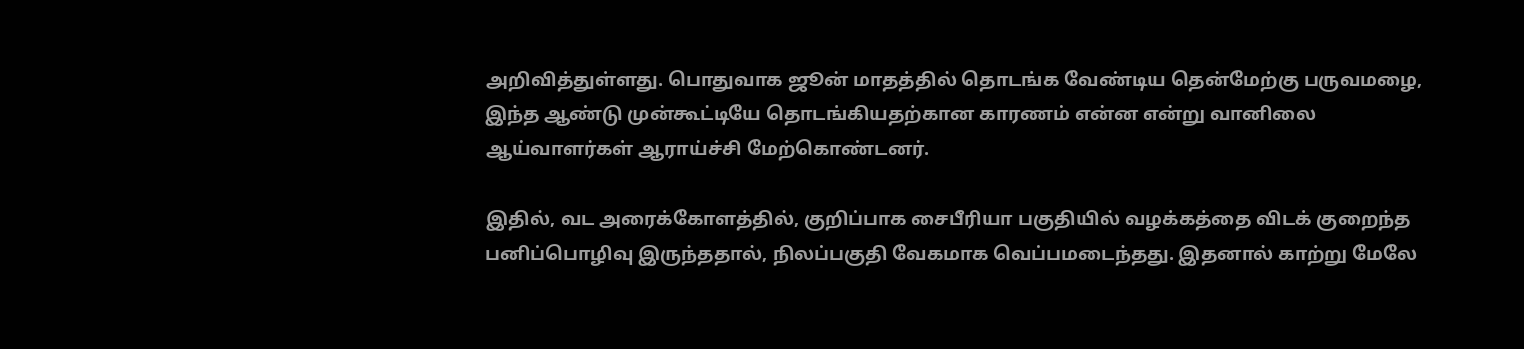அறிவித்துள்ளது. பொதுவாக ஜூன் மாதத்தில் தொடங்க வேண்டிய தென்மேற்கு பருவமழை, இந்த ஆண்டு முன்கூட்டியே தொடங்கியதற்கான காரணம் என்ன என்று வானிலை ஆய்வாளர்கள் ஆராய்ச்சி மேற்கொண்டனர்.

இதில், வட அரைக்கோளத்தில், குறிப்பாக சைபீரியா பகுதியில் வழக்கத்தை விடக் குறைந்த பனிப்பொழிவு இருந்ததால், நிலப்பகுதி வேகமாக வெப்பமடைந்தது. இதனால் காற்று மேலே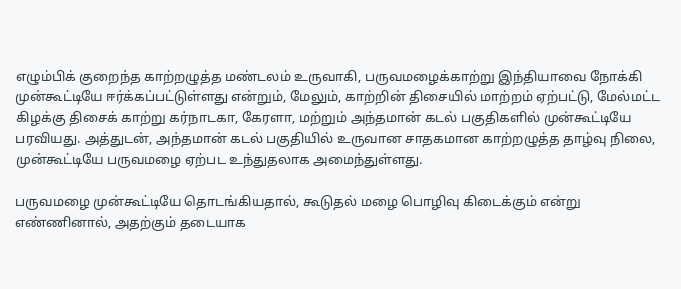எழும்பிக் குறைந்த காற்றழுத்த மண்டலம் உருவாகி, பருவமழைக்காற்று இந்தியாவை நோக்கி முன்கூட்டியே ஈர்க்கப்பட்டுள்ளது என்றும், மேலும், காற்றின் திசையில் மாற்றம் ஏற்பட்டு, மேல்மட்ட கிழக்கு திசைக் காற்று கர்நாடகா, கேரளா, மற்றும் அந்தமான் கடல் பகுதிகளில் முன்கூட்டியே பரவியது. அத்துடன், அந்தமான் கடல் பகுதியில் உருவான சாதகமான காற்றழுத்த தாழ்வு நிலை, முன்கூட்டியே பருவமழை ஏற்பட உந்துதலாக அமைந்துள்ளது.

பருவமழை முன்கூட்டியே தொடங்கியதால், கூடுதல் மழை பொழிவு கிடைக்கும் என்று எண்ணினால், அதற்கும் தடையாக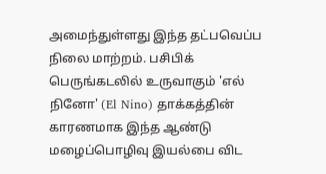அமைந்துள்ளது இந்த தட்பவெப்ப நிலை மாற்றம். பசிபிக் பெருங்கடலில் உருவாகும் 'எல் நினோ' (El Nino) தாக்கத்தின் காரணமாக இந்த ஆண்டு மழைப்பொழிவு இயல்பை விட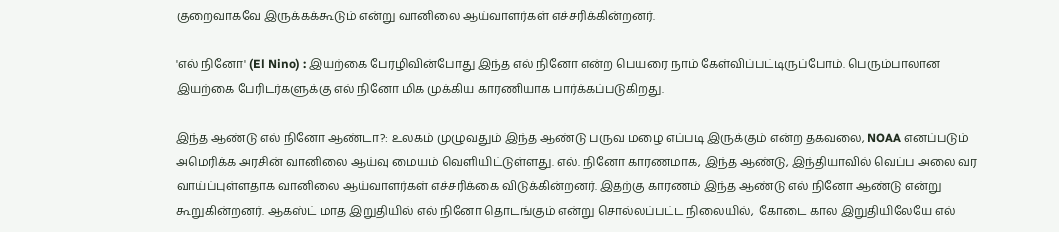குறைவாகவே இருக்கக்கூடும் என்று வானிலை ஆய்வாளர்கள் எச்சரிக்கின்றனர்.

'எல் நினோ' (El Nino) : இயற்கை பேரழிவின்போது இந்த எல் நினோ என்ற பெயரை நாம் கேள்விப்பட்டிருப்போம். பெரும்பாலான இயற்கை பேரிடர்களுக்கு எல் நினோ மிக முக்கிய காரணியாக பார்க்கப்படுகிறது.

இந்த ஆண்டு எல் நினோ ஆண்டா?: உலகம் முழுவதும் இந்த ஆண்டு பருவ மழை எப்படி இருக்கும் என்ற தகவலை, NOAA எனப்படும் அமெரிக்க அரசின் வானிலை ஆய்வு மையம் வெளியிட்டுள்ளது. எல். நினோ காரணமாக, இந்த ஆண்டு, இந்தியாவில் வெப்ப அலை வர வாய்ப்புள்ளதாக வானிலை ஆய்வாளர்கள் எச்சரிக்கை விடுக்கின்றனர். இதற்கு காரணம் இந்த ஆண்டு எல் நினோ ஆண்டு என்று கூறுகின்றனர். ஆகஸ்ட் மாத இறுதியில் எல் நினோ தொடங்கும் என்று சொல்லப்பட்ட நிலையில்,  கோடை கால இறுதியிலேயே எல்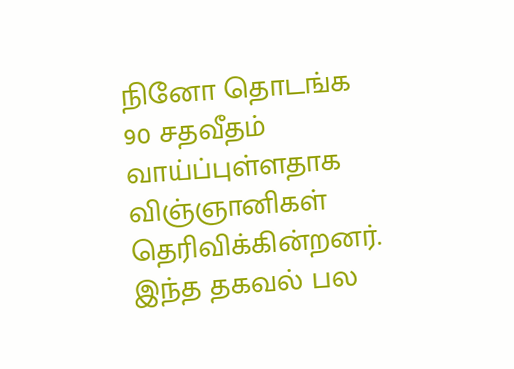நினோ தொடங்க 90 சதவீதம் வாய்ப்புள்ளதாக விஞ்ஞானிகள் தெரிவிக்கின்றனர்.  இந்த தகவல் பல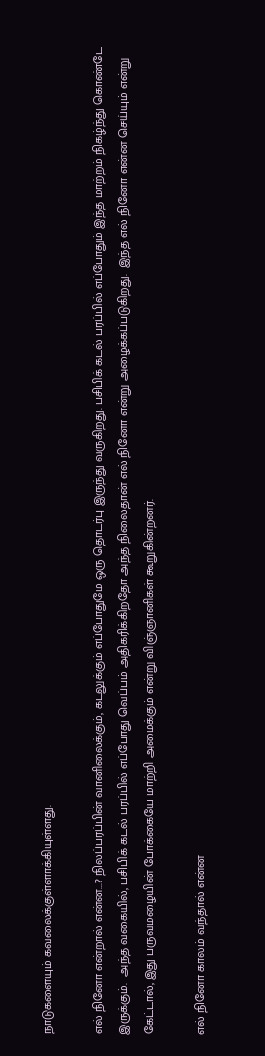நாடுகளையும் கவலைக்குள்ளாக்கியுள்ளது.

எல் நினோ என்றால் என்ன...? நிலப்பரப்பின் வானிலைக்கும், கடலுக்கும் எப்போதுமே ஒரு தொடர்பு இருந்து வருகிறது. பசிபிக் கடல் பரப்பில் எப்போதும் இந்த மாற்றம் நிகழ்ந்து கொண்டே இருக்கும்.  அந்த வகையில், பசிபிக் கடல் பரப்பில் எப்போது வெப்பம் அதிகரிக்கிறதோ அந்த நிலைதான் எல் நினோ என்று அழைக்கப்படுகிறது.  இந்த எல் நினோ என்ன செய்யும் என்று கேட்டால், இது பருவமழையின் போக்கையே மாற்றி அமைக்கும் என்று விஞ்ஞானிகள் கூறுகின்றனர்.

எல் நினோ காலம் வந்தால் என்ன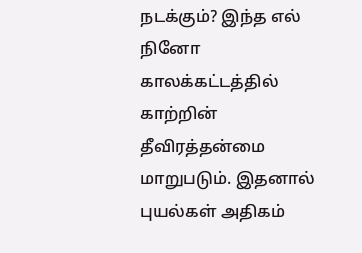நடக்கும்? இந்த எல் நினோ காலக்கட்டத்தில் காற்றின் தீவிரத்தன்மை மாறுபடும். இதனால் புயல்கள் அதிகம்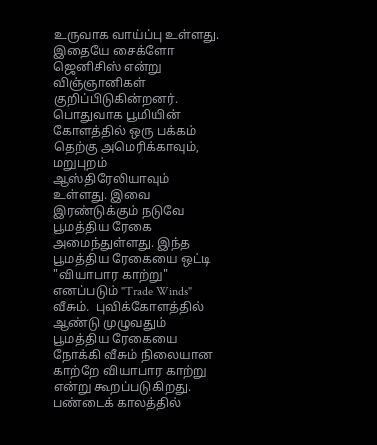உருவாக வாய்ப்பு உள்ளது. இதையே சைக்ளோ ஜெனிசிஸ் என்று விஞ்ஞானிகள் குறிப்பிடுகின்றனர். பொதுவாக பூமியின் கோளத்தில் ஒரு பக்கம் தெற்கு அமெரிக்காவும், மறுபுறம் ஆஸ்திரேலியாவும் உள்ளது. இவை இரண்டுக்கும் நடுவே பூமத்திய ரேகை அமைந்துள்ளது. இந்த பூமத்திய ரேகையை ஒட்டி "வியாபார காற்று" எனப்படும் "Trade Winds" வீசும்.  புவிக்கோளத்தில் ஆண்டு முழுவதும் பூமத்திய ரேகையை நோக்கி வீசும் நிலையான காற்றே வியாபார காற்று என்று கூறப்படுகிறது. பண்டைக் காலத்தில்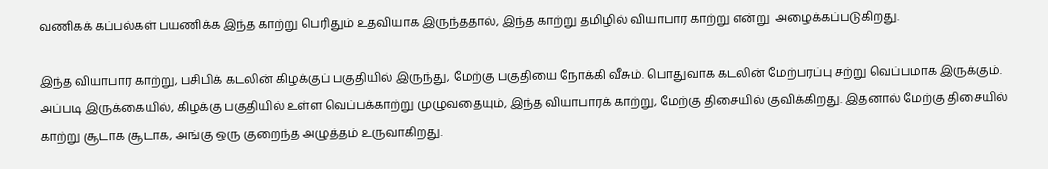வணிகக் கப்பல்கள் பயணிக்க இந்த காற்று பெரிதும் உதவியாக இருந்ததால், இந்த காற்று தமிழில் வியாபார காற்று என்று  அழைக்கப்படுகிறது.

இந்த வியாபார காற்று, பசிபிக் கடலின் கிழக்குப் பகுதியில் இருந்து, மேற்கு பகுதியை நோக்கி வீசும். பொதுவாக கடலின் மேற்பரப்பு சற்று வெப்பமாக இருக்கும்.  அப்படி இருக்கையில், கிழக்கு பகுதியில் உள்ள வெப்பக்காற்று முழுவதையும், இந்த வியாபாரக் காற்று, மேற்கு திசையில் குவிக்கிறது. இதனால் மேற்கு திசையில் காற்று சூடாக சூடாக, அங்கு ஒரு குறைந்த அழுத்தம் உருவாகிறது.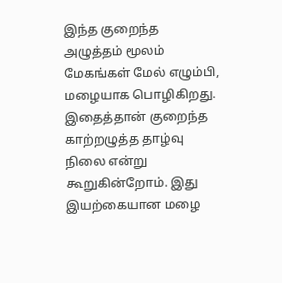இந்த குறைந்த அழுத்தம் மூலம் மேகங்கள் மேல் எழும்பி, மழையாக பொழிகிறது. இதைத்தான் குறைந்த காற்றழுத்த தாழ்வு நிலை என்று கூறுகின்றோம். இது இயற்கையான மழை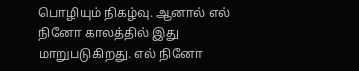பொழியும் நிகழ்வு. ஆனால் எல் நினோ காலத்தில் இது மாறுபடுகிறது. எல் நினோ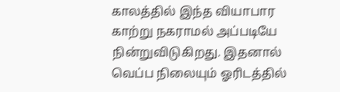காலத்தில் இந்த வியாபார காற்று நகராமல் அப்படியே நின்றுவிடுகிறது. இதனால் வெப்ப நிலையும் ஓரிடத்தில்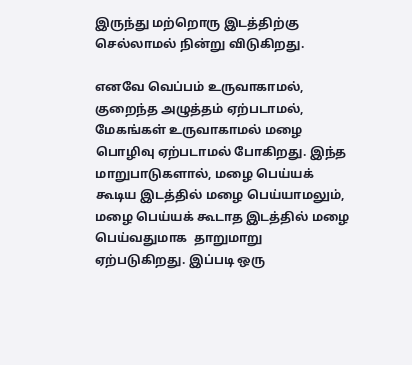இருந்து மற்றொரு இடத்திற்கு செல்லாமல் நின்று விடுகிறது.

எனவே வெப்பம் உருவாகாமல், குறைந்த அழுத்தம் ஏற்படாமல், மேகங்கள் உருவாகாமல் மழை பொழிவு ஏற்படாமல் போகிறது. இந்த மாறுபாடுகளால், மழை பெய்யக் கூடிய இடத்தில் மழை பெய்யாமலும், மழை பெய்யக் கூடாத இடத்தில் மழை பெய்வதுமாக  தாறுமாறு ஏற்படுகிறது. இப்படி ஒரு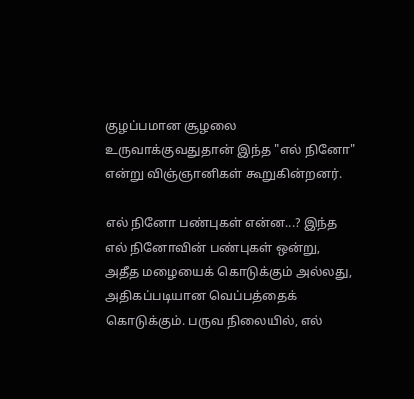குழப்பமான சூழலை உருவாக்குவதுதான் இந்த "எல் நினோ" என்று விஞ்ஞானிகள் கூறுகின்றனர்.

எல் நினோ பண்புகள் என்ன...? இந்த எல் நினோவின் பண்புகள் ஒன்று, அதீத மழையைக் கொடுக்கும் அல்லது, அதிகப்படியான வெப்பத்தைக் கொடுக்கும். பருவ நிலையில், எல்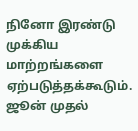நினோ இரண்டு முக்கிய மாற்றங்களை ஏற்படுத்தக்கூடும். ஜூன் முதல்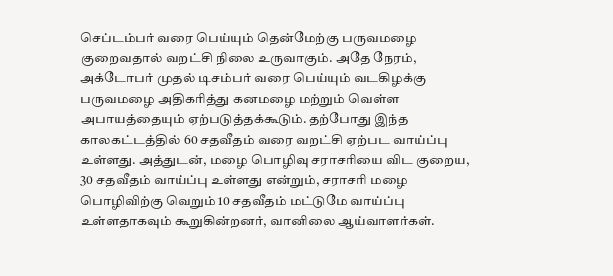செப்டம்பர் வரை பெய்யும் தென்மேற்கு பருவமழை குறைவதால் வறட்சி நிலை உருவாகும். அதே நேரம், அக்டோபர் முதல் டிசம்பர் வரை பெய்யும் வடகிழக்கு பருவமழை அதிகரித்து கனமழை மற்றும் வெள்ள அபாயத்தையும் ஏற்படுத்தக்கூடும். தற்போது இந்த காலகட்டத்தில் 60 சதவீதம் வரை வறட்சி ஏற்பட வாய்ப்பு உள்ளது. அத்துடன், மழை பொழிவு சராசரியை விட குறைய, 30 சதவீதம் வாய்ப்பு உள்ளது என்றும், சராசரி மழை பொழிவிற்கு வெறும் 10 சதவீதம் மட்டுமே வாய்ப்பு உள்ளதாகவும் கூறுகின்றனர், வானிலை ஆய்வாளர்கள்.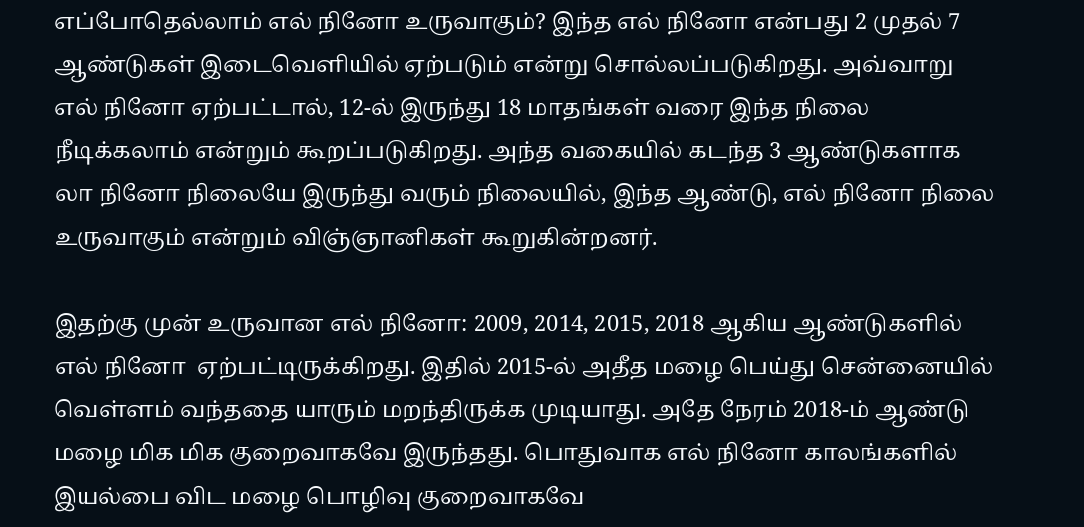எப்போதெல்லாம் எல் நினோ உருவாகும்? இந்த எல் நினோ என்பது 2 முதல் 7 ஆண்டுகள் இடைவெளியில் ஏற்படும் என்று சொல்லப்படுகிறது. அவ்வாறு எல் நினோ ஏற்பட்டால், 12-ல் இருந்து 18 மாதங்கள் வரை இந்த நிலை நீடிக்கலாம் என்றும் கூறப்படுகிறது. அந்த வகையில் கடந்த 3 ஆண்டுகளாக லா நினோ நிலையே இருந்து வரும் நிலையில், இந்த ஆண்டு, எல் நினோ நிலை உருவாகும் என்றும் விஞ்ஞானிகள் கூறுகின்றனர்.

இதற்கு முன் உருவான எல் நினோ: 2009, 2014, 2015, 2018 ஆகிய ஆண்டுகளில் எல் நினோ  ஏற்பட்டிருக்கிறது. இதில் 2015-ல் அதீத மழை பெய்து சென்னையில் வெள்ளம் வந்ததை யாரும் மறந்திருக்க முடியாது. அதே நேரம் 2018-ம் ஆண்டு மழை மிக மிக குறைவாகவே இருந்தது. பொதுவாக எல் நினோ காலங்களில் இயல்பை விட மழை பொழிவு குறைவாகவே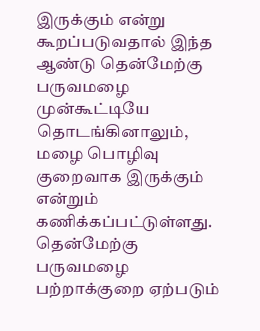இருக்கும் என்று கூறப்படுவதால் இந்த ஆண்டு தென்மேற்கு பருவமழை முன்கூட்டியே தொடங்கினாலும், மழை பொழிவு குறைவாக இருக்கும் என்றும் கணிக்கப்பட்டுள்ளது. தென்மேற்கு பருவமழை பற்றாக்குறை ஏற்படும்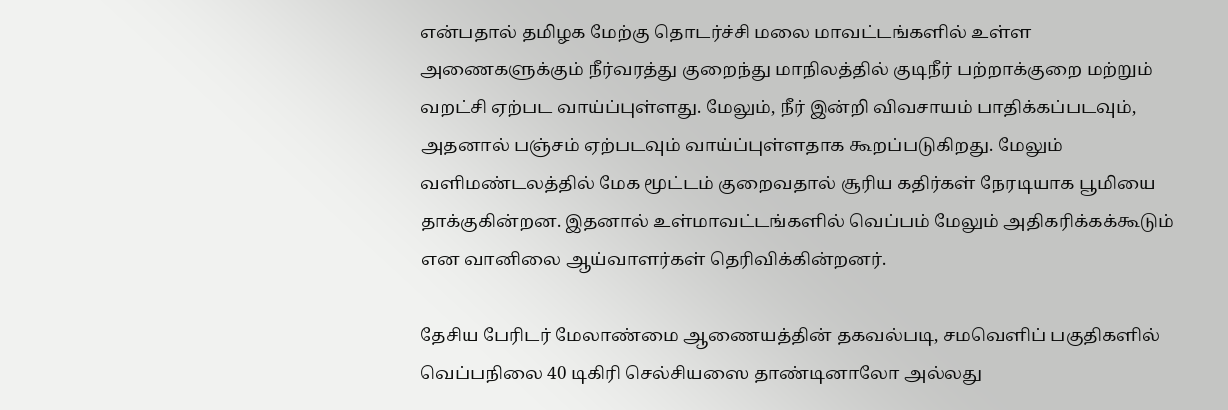என்பதால் தமிழக மேற்கு தொடர்ச்சி மலை மாவட்டங்களில் உள்ள அணைகளுக்கும் நீர்வரத்து குறைந்து மாநிலத்தில் குடிநீர் பற்றாக்குறை மற்றும் வறட்சி ஏற்பட வாய்ப்புள்ளது. மேலும், நீர் இன்றி விவசாயம் பாதிக்கப்படவும், அதனால் பஞ்சம் ஏற்படவும் வாய்ப்புள்ளதாக கூறப்படுகிறது. மேலும் வளிமண்டலத்தில் மேக மூட்டம் குறைவதால் சூரிய கதிர்கள் நேரடியாக பூமியை தாக்குகின்றன. இதனால் உள்மாவட்டங்களில் வெப்பம் மேலும் அதிகரிக்கக்கூடும் என வானிலை ஆய்வாளர்கள் தெரிவிக்கின்றனர்.

தேசிய பேரிடர் மேலாண்மை ஆணையத்தின் தகவல்படி, சமவெளிப் பகுதிகளில் வெப்பநிலை 40 டிகிரி செல்சியஸை தாண்டினாலோ அல்லது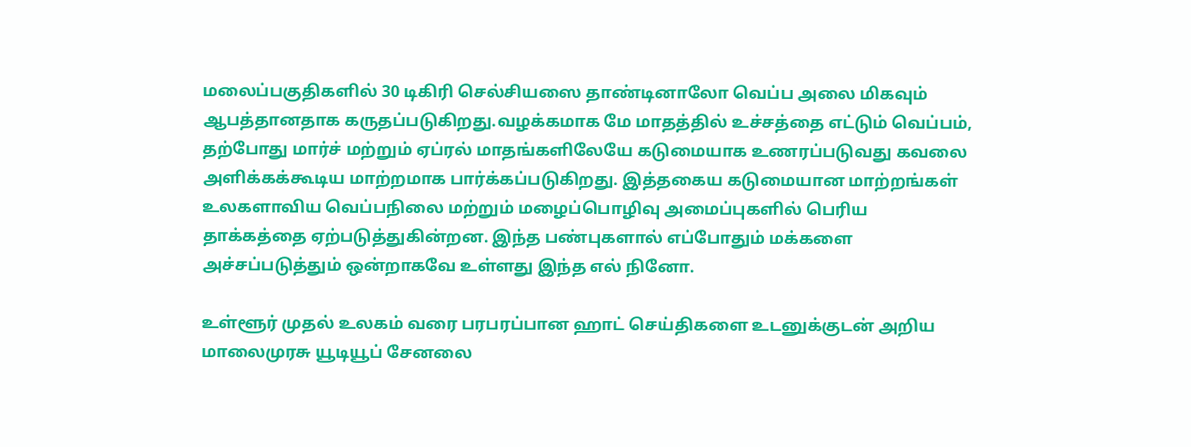மலைப்பகுதிகளில் 30 டிகிரி செல்சியஸை தாண்டினாலோ வெப்ப அலை மிகவும் ஆபத்தானதாக கருதப்படுகிறது.வழக்கமாக மே மாதத்தில் உச்சத்தை எட்டும் வெப்பம், தற்போது மார்ச் மற்றும் ஏப்ரல் மாதங்களிலேயே கடுமையாக உணரப்படுவது கவலை அளிக்கக்கூடிய மாற்றமாக பார்க்கப்படுகிறது. இத்தகைய கடுமையான மாற்றங்கள் உலகளாவிய வெப்பநிலை மற்றும் மழைப்பொழிவு அமைப்புகளில் பெரிய தாக்கத்தை ஏற்படுத்துகின்றன. இந்த பண்புகளால் எப்போதும் மக்களை  அச்சப்படுத்தும் ஒன்றாகவே உள்ளது இந்த எல் நினோ.

உள்ளூர் முதல் உலகம் வரை பரபரப்பான ஹாட் செய்திகளை உடனுக்குடன் அறிய மாலைமுரசு யூடியூப் சேனலை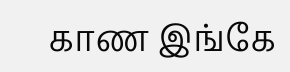காண இங்கே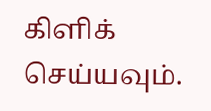கிளிக் செய்யவும்.